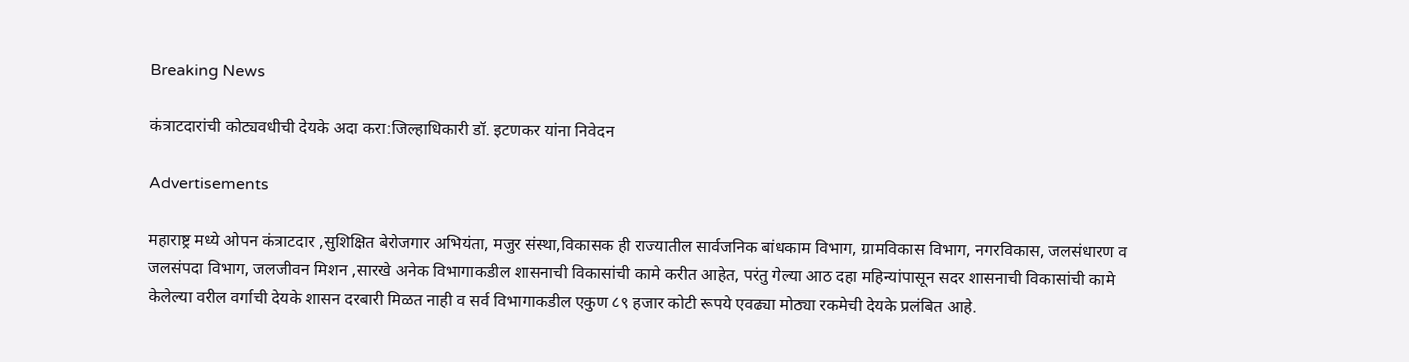Breaking News

कंत्राटदारांची कोट्यवधीची देयके अदा करा:जिल्हाधिकारी डॉ. इटणकर यांना निवेदन

Advertisements

महाराष्ट्र मध्ये ओपन कंत्राटदार ,सुशिक्षित बेरोजगार अभियंता, मजुर संस्था,विकासक ही राज्यातील सार्वजनिक बांधकाम विभाग, ग्रामविकास विभाग, नगरविकास, जलसंधारण व जलसंपदा विभाग, जलजीवन मिशन ,सारखे अनेक विभागाकडील शासनाची विकासांची कामे करीत आहेत, परंतु गेल्या आठ दहा महिन्यांपासून सदर शासनाची विकासांची कामे केलेल्या वरील वर्गाची देयके शासन दरबारी मिळत नाही व सर्व विभागाकडील एकुण ८९ हजार कोटी रूपये एवढ्या मोठ्या रकमेची देयके प्रलंबित आहे.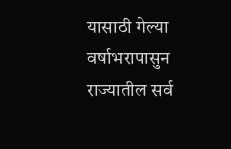यासाठी गेल्या वर्षाभरापासुन‌ राज्यातील सर्व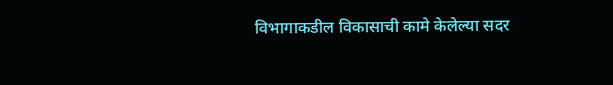विभागाकडील विकासाची कामे केलेल्या सदर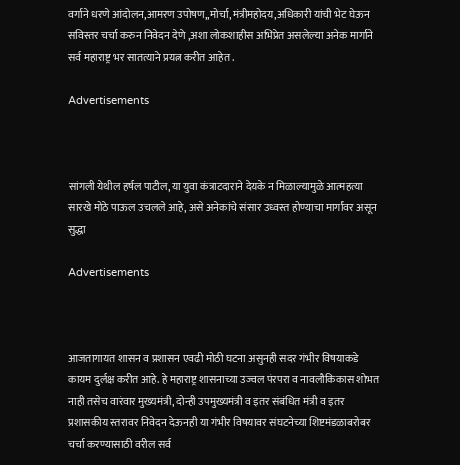वर्गाने धरणे आंदोलन,आमरण उपोषण,,मोर्चा, मंत्रीमहोदय,अधिकारी यांची भेट घेऊन सविस्तर चर्चा करुन निवेदन देणे ,अशा लोकशाहीस अभिप्रेत असलेल्या अनेक मार्गाने सर्व महाराष्ट्र भर सातत्याने प्रयत्न करीत आहेत .

Advertisements



सांगली येथील हर्षल पाटील, या युवा कंत्राटदाराने देयके न मिळाल्यामुळे आत्महत्या सारखे मोठे पाऊल उचलले आहे, असे अनेकांचे संसार उध्वस्त होण्याचा मार्गांवर असून सुद्धा

Advertisements



आजतागायत शासन व प्रशासन एवढी मोठी घटना असुनही सदर गंभीर विषयाकडे कायम दुर्लक्ष करीत आहे. हे महाराष्ट्र शासनाच्या उज्वल पंरपरा व नावलौकिकास शोभत नाही तसेच वारंवार मुख्यमंत्री, दोन्ही उपमुख्यमंत्री व इतर‌ संबंधित मंत्री व इतर प्रशासकीय स्तरावर‌ निवेदन देऊनही या गंभीर विषयावर संघटनेच्या शिष्टमंडळाबरोबर चर्चा करण्यासाठी वरील सर्व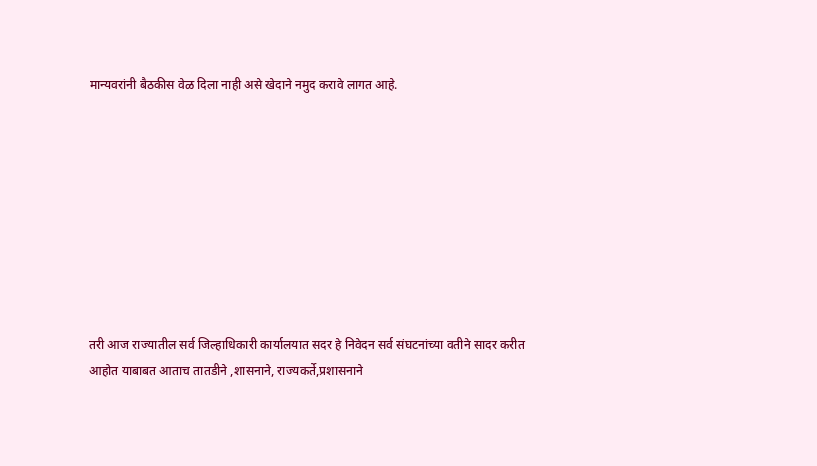मान्यवरांनी बैठकीस वेळ‌ दिला नाही असे खेदाने‌ नमुद करावे लागत आहे.









तरी आज राज्यातील सर्व‌ जिल्हाधिकारी कार्यालयात सदर हे‌ निवेदन सर्व संघटनांच्या वतीने सादर करीत आहोत याबाबत आताच तातडीने ,शासनाने, राज्यकर्ते,प्रशासनाने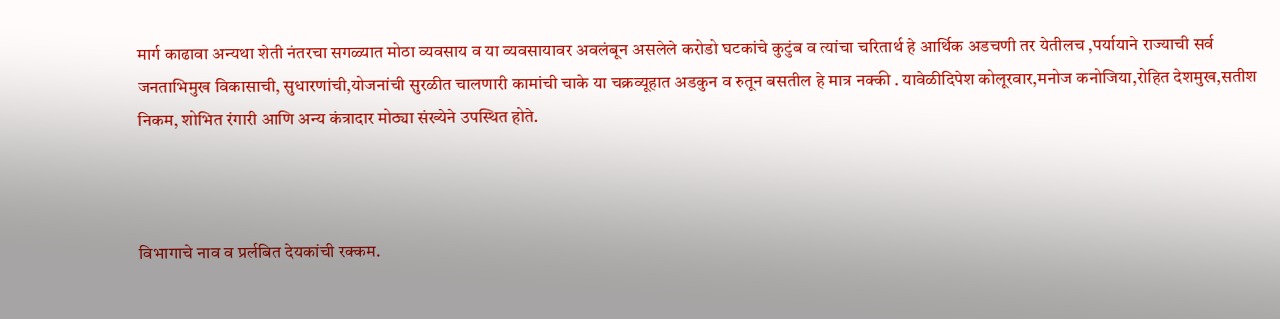मार्ग काढावा अन्यथा शेती‌ नंतरचा सगळ्यात मोठा व्यवसाय व या व्यवसायावर अवलंबून असलेले करोडो घटकांचे कुटुंब व त्यांचा चरितार्थ हे आर्थिक अडचणी तर‌ येतीलच ,पर्यायाने राज्याची सर्व जनताभिमुख विकासाची, सुधारणांची,योजनांची सुरळीत चालणारी कामांची चाके या चक्रव्यूहात अडकुन व रुतून बसतील हे मात्र नक्की . यावेळीदिपेश कोलूरवार,मनोज कनोजिया,रोहित देशमुख,सतीश निकम, शोभित रंगारी आणि अन्य कंत्रादार मोठ्या संख्येने उपस्थित होते.



विभागाचे नाव‌ व प्रर्लबित देयकांची रक्कम.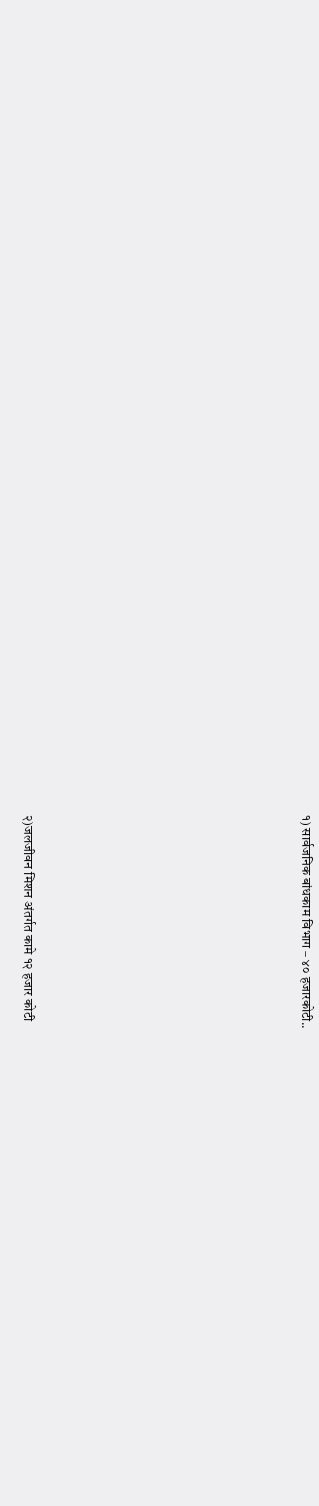१) सार्वजनिक बांधकाम विभाग – ४० हजार‌कोटी..









२)जलजीवन मिशन अंतर्गत कामे १२ हजार कोटी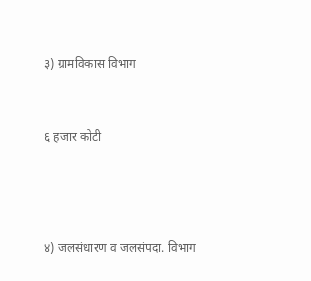३) ग्रामविकास विभाग



६ हजार कोटी





४) जलसंधारण व जलसंपदा. विभाग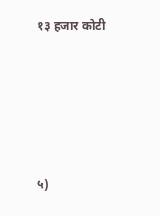१३ हजार कोटी





५)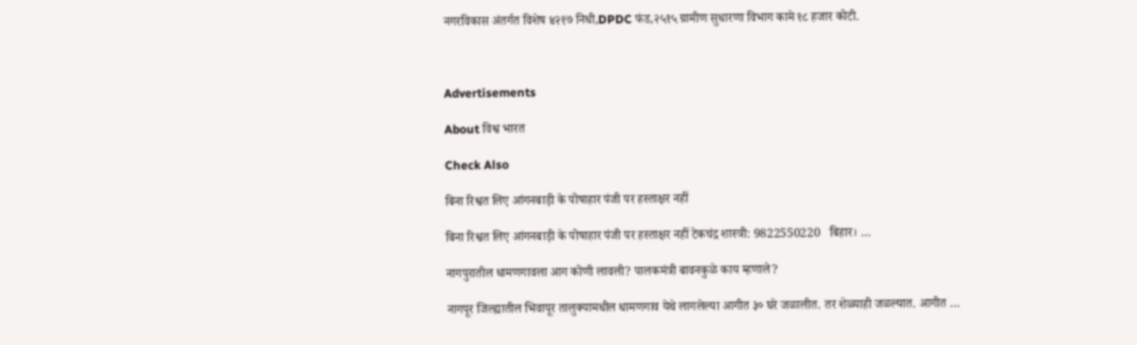नगरविकास अंतर्गत विशेष ४२१७ निधी,DPDC फंड,२५१५ ग्रामीण सुधारणा विभाग कामे १८ हजार कोटी.



Advertisements

About विश्व भारत

Check Also

बिना रिश्वत लिए आंगनबाड़ी के पोषाहार पंजी पर हस्ताक्षर नहीं

बिना रिश्वत लिए आंगनबाड़ी के पोषाहार पंजी पर हस्ताक्षर नहीं टेकचंद्र शास्त्री: 9822550220   बिहार। …

नागपुरातील धामणगावला आग कोणी लावली? पालकमंत्री बावनकुळे काय म्हणाले?

नागपूर जिल्ह्यातील भिवापूर तालुक्यामधील धामणगाव येथे लागलेल्या आगीत ३० घरे जळालीत. तर शेळ्याही जळल्यात. आगीत …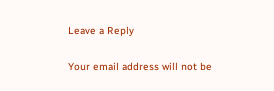Leave a Reply

Your email address will not be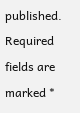published. Required fields are marked *